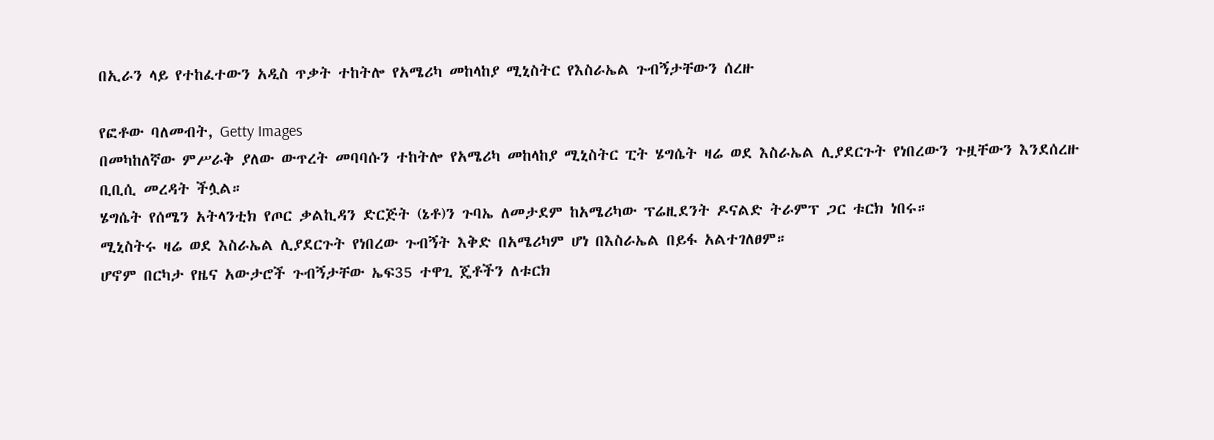በኢራን ላይ የተከፈተውን አዲስ ጥቃት ተከትሎ የአሜሪካ መከላከያ ሚኒስትር የእስራኤል ጉብኝታቸውን ሰረዙ

የፎቶው ባለመብት, Getty Images
በመካከለኛው ምሥራቅ ያለው ውጥረት መባባሱን ተከትሎ የአሜሪካ መከላከያ ሚኒስትር ፒት ሄግሴት ዛሬ ወደ እስራኤል ሊያደርጉት የነበረውን ጉዟቸውን እንደሰረዙ ቢቢሲ መረዳት ችሏል።
ሄግሴት የሰሜን አትላንቲክ የጦር ቃልኪዳን ድርጅት (ኔቶ)ን ጉባኤ ለመታደም ከአሜሪካው ፕሬዚደንት ዶናልድ ትራምፕ ጋር ቱርክ ነበሩ።
ሚኒስትሩ ዛሬ ወደ እስራኤል ሊያደርጉት የነበረው ጉብኝት እቅድ በአሜሪካም ሆነ በእስራኤል በይፋ አልተገለፀም።
ሆኖም በርካታ የዜና አውታሮች ጉብኝታቸው ኤፍ35 ተዋጊ ጄቶችን ለቱርክ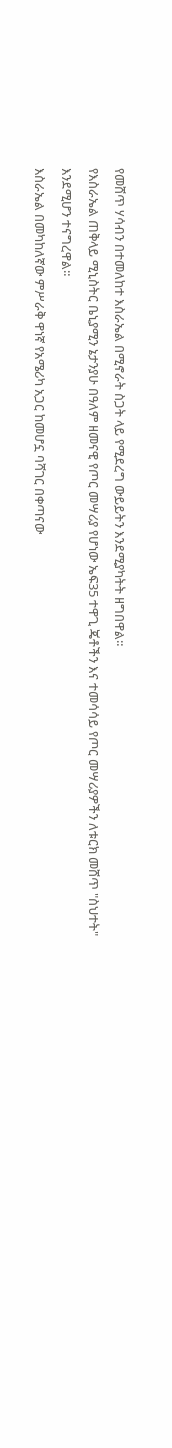የመሸጥ ሃሳብን በተመለከተ እስራኤል በሚኖራት ስጋት ላይ የሚደረግ ውይይትን እንደሚያካትት ዘግበዋል።
የእስራኤል ጠቅላይ ሚኒስትር ቤኒያሚን ኔታንያሁ በዓለም ዘመናዊ የጦር መሣሪያ የሆነው ኤፍ35 ተዋጊ ጄቶችን እና ተመሳሳይ የጦር መሣሪያዎችን ለቱርክ መሸጥ "ስህተት" እንደሚሆን ተናግረዋል።
እስራኤል በመካከለኛው ምሥራቅ ዋነኛ የአሜሪካ አጋር ከመሆኗ ባሻገር በቀጣናው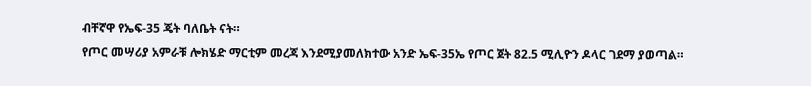ብቸኛዋ የኤፍ-35 ጄት ባለቤት ናት።
የጦር መሣሪያ አምራቹ ሎክሄድ ማርቲም መረጃ እንደሚያመለክተው አንድ ኤፍ-35ኤ የጦር ጀት 82.5 ሚሊዮን ዶላር ገደማ ያወጣል።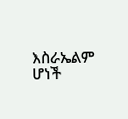እስራኤልም ሆነች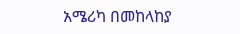አሜሪካ በመከላከያ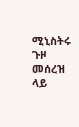ሚኒስትሩ ጉዞ መሰረዝ ላይ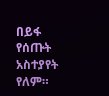በይፋ የሰጡት አስተያየት የለም።